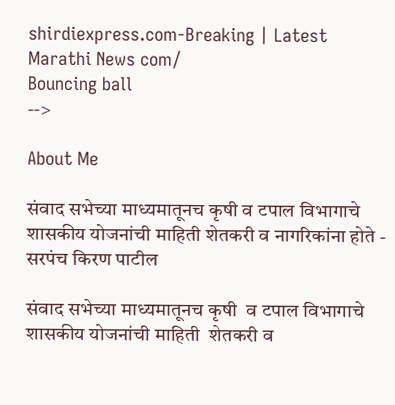shirdiexpress.com-Breaking | Latest Marathi News com/
Bouncing ball
-->

About Me

संवाद सभेच्या माध्यमातूनच कृषी व टपाल विभागाचे शासकीय योजनांची माहिती शेतकरी व नागरिकांना होते - सरपंच किरण पाटील

संवाद सभेच्या माध्यमातूनच कृषी  व टपाल विभागाचे शासकीय योजनांची माहिती  शेतकरी व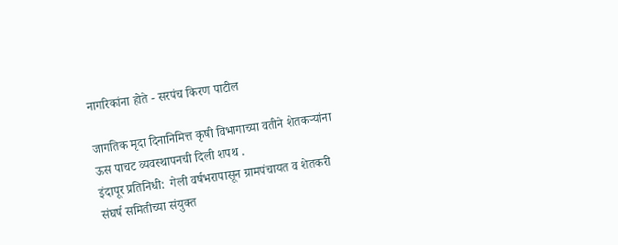नागरिकांना होते - सरपंच किरण पाटील

जागतिक मृदा दिनानिमित्त कृषी विभागाच्या वतीने शेतकऱ्यांना  ऊस पाचट व्यवस्थापनची दिली शपथ .
इंदापूर प्रतिनिधी:  गेली वर्षभरापासून ग्रामपंचायत व शेतकरी संघर्ष समितीच्या संयुक्त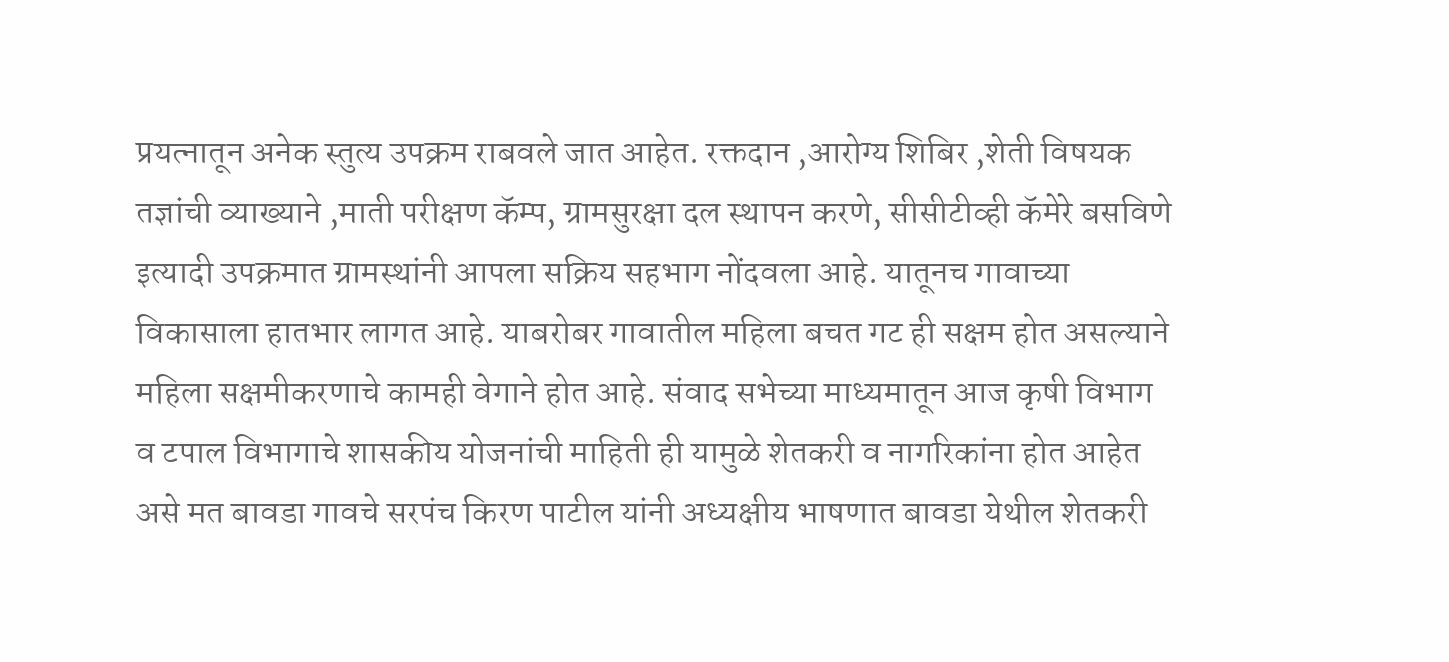प्रयत्नातून अनेक स्तुत्य उपक्रम राबवले जात आहेत. रक्तदान ,आरोग्य शिबिर ,शेती विषयक तज्ञांची व्याख्याने ,माती परीक्षण कॅम्प, ग्रामसुरक्षा दल स्थापन करणे, सीसीटीव्ही कॅमेरे बसविणे इत्यादी उपक्रमात ग्रामस्थांनी आपला सक्रिय सहभाग नोंदवला आहे. यातूनच गावाच्या विकासाला हातभार लागत आहे. याबरोबर गावातील महिला बचत गट ही सक्षम होत असल्याने महिला सक्षमीकरणाचे कामही वेगाने होत आहे. संवाद सभेच्या माध्यमातून आज कृषी विभाग व टपाल विभागाचे शासकीय योजनांची माहिती ही यामुळे शेतकरी व नागरिकांना होत आहेत असे मत बावडा गावचे सरपंच किरण पाटील यांनी अध्यक्षीय भाषणात बावडा येथील शेतकरी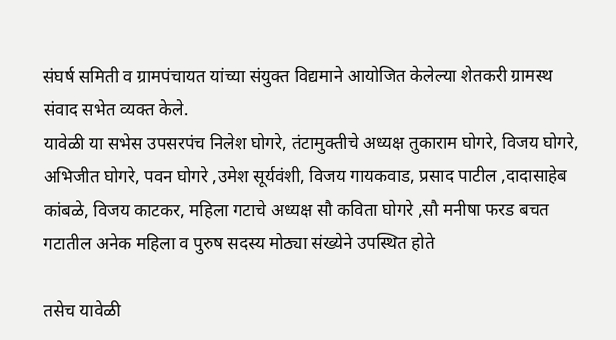संघर्ष समिती व ग्रामपंचायत यांच्या संयुक्त विद्यमाने आयोजित केलेल्या शेतकरी ग्रामस्थ संवाद सभेत व्यक्त केले.
यावेळी या सभेस उपसरपंच निलेश घोगरे, तंटामुक्तीचे अध्यक्ष तुकाराम घोगरे, विजय घोगरे, अभिजीत घोगरे, पवन घोगरे ,उमेश सूर्यवंशी, विजय गायकवाड, प्रसाद पाटील ,दादासाहेब कांबळे, विजय काटकर, महिला गटाचे अध्यक्ष सौ कविता घोगरे ,सौ मनीषा फरड बचत गटातील अनेक महिला व पुरुष सदस्य मोठ्या संख्येने उपस्थित होते

तसेच यावेळी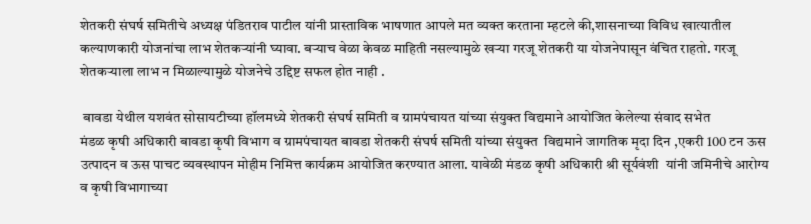शेतकरी संघर्ष समितीचे अध्यक्ष पंडितराव पाटील यांनी प्रास्ताविक भाषणात आपले मत व्यक्त करताना म्हटले की,शासनाच्या विविध खात्यातील कल्याणकारी योजनांचा लाभ शेतकऱ्यांनी घ्यावा. बऱ्याच वेळा केवळ माहिती नसल्यामुळे खऱ्या गरजू शेतकरी या योजनेपासून वंचित राहतो. गरजू शेतकऱ्याला लाभ न मिळाल्यामुळे योजनेचे उद्दिष्ट सफल होत नाही .

 बावडा येथील यशवंत सोसायटीच्या हॉलमध्ये शेतकरी संघर्ष समिती व ग्रामपंचायत यांच्या संयुक्त विद्यमाने आयोजित केलेल्या संवाद सभेत
मंडळ कृषी अधिकारी बावडा कृषी विभाग व ग्रामपंचायत बावडा शेतकरी संघर्ष समिती यांच्या संयुक्त  विद्यमाने जागतिक मृदा दिन ,एकरी 100 टन ऊस उत्पादन व ऊस पाचट व्यवस्थापन मोहीम निमित्त कार्यक्रम आयोजित करण्यात आला. यावेळी मंडळ कृषी अधिकारी श्री सूर्यवंशी  यांनी जमिनीचे आरोग्य व कृषी विभागाच्या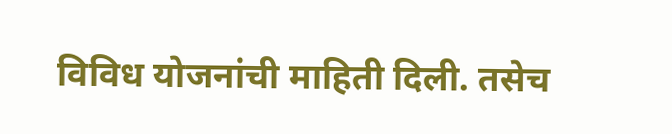विविध योजनांची माहिती दिली. तसेच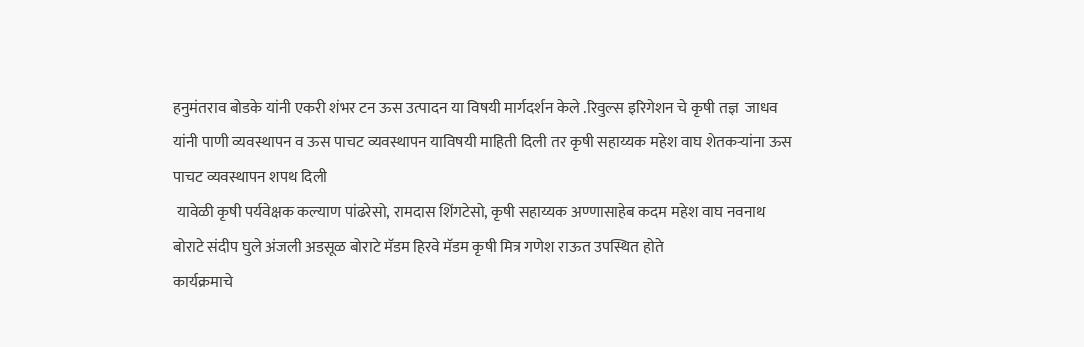हनुमंतराव बोडके यांनी एकरी शंभर टन ऊस उत्पादन या विषयी मार्गदर्शन केले .रिवुल्स इरिगेशन चे कृषी तज्ञ  जाधव यांनी पाणी व्यवस्थापन व ऊस पाचट व्यवस्थापन याविषयी माहिती दिली तर कृषी सहाय्यक महेश वाघ शेतकऱ्यांना ऊस पाचट व्यवस्थापन शपथ दिली
 यावेळी कृषी पर्यवेक्षक कल्याण पांढरेसो, रामदास शिंगटेसो, कृषी सहाय्यक अण्णासाहेब कदम महेश वाघ नवनाथ बोराटे संदीप घुले अंजली अडसूळ बोराटे मॅडम हिरवे मॅडम कृषी मित्र गणेश राऊत उपस्थित होते
कार्यक्रमाचे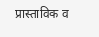प्रास्ताविक व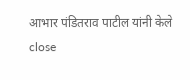आभार पंडितराव पाटील यांनी केले
close